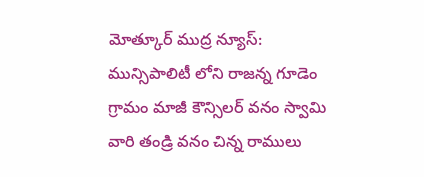మోత్కూర్ ముద్ర న్యూస్: మున్సిపాలిటీ లోని రాజన్న గూడెం గ్రామం మాజీ కౌన్సిలర్ వనం స్వామి వారి తండ్రి వనం చిన్న రాములు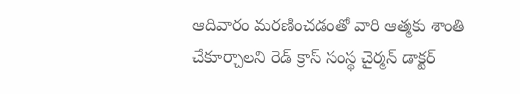ఆదివారం మరణించడంతో వారి ఆత్మకు శాంతి చేకూర్చాలని రెడ్ క్రాస్ సంస్థ చైర్మన్ డాక్టర్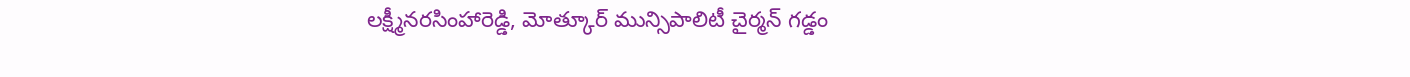లక్ష్మీనరసింహారెడ్డి, మోత్కూర్ మున్సిపాలిటీ చైర్మన్ గడ్డం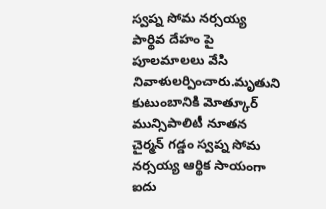స్వప్న సోమ నర్సయ్య పార్థివ దేహం పై పూలమాలలు వేసి నివాళులర్పించారు.మృతుని కుటుంబానికి మోత్కూర్ మున్సిపాలిటీ నూతన చైర్మన్ గడ్డం స్వప్న సోమ నర్సయ్య ఆర్థిక సాయంగా ఐదు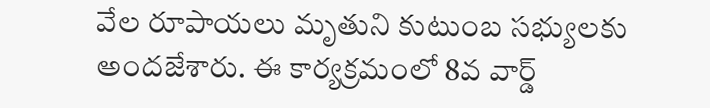వేల రూపాయలు మృతుని కుటుంబ సభ్యులకు అందజేశారు. ఈ కార్యక్రమంలో 8వ వార్డ్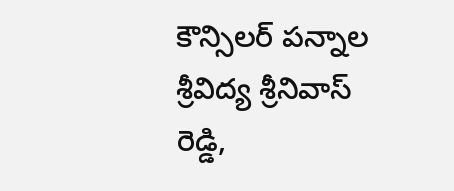కౌన్సిలర్ పన్నాల శ్రీవిద్య శ్రీనివాస్ రెడ్డి,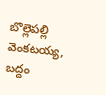బొల్లెపల్లి వెంకటయ్య, బద్దం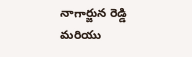నాగార్జున రెడ్డి మరియు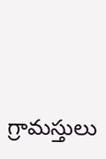గ్రామస్తులు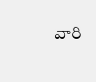వారి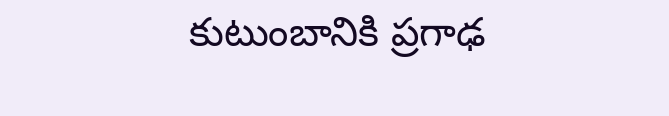కుటుంబానికి ప్రగాఢ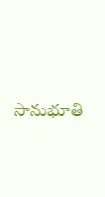సానుభూతి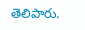తెలిపారు.